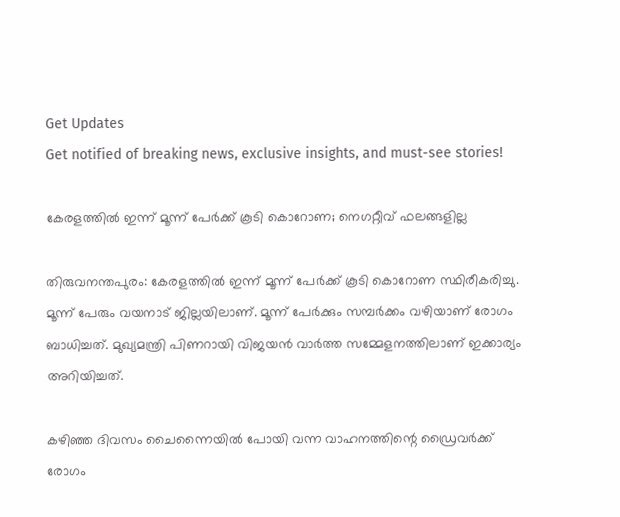Get Updates
Get notified of breaking news, exclusive insights, and must-see stories!

കേരളത്തില്‍ ഇന്ന് മൂന്ന് പേര്‍ക്ക് കൂടി കൊറോണ; നെഗറ്റീവ് ഫലങ്ങളില്ല

തിരുവനന്തപുരം: കേരളത്തില്‍ ഇന്ന് മൂന്ന് പേര്‍ക്ക് കൂടി കൊറോണ സ്ഥിരീകരിച്ചു. മൂന്ന് പേരും വയനാട് ജില്ലയിലാണ്. മൂന്ന് പേര്‍ക്കും സമ്പര്‍ക്കം വഴിയാണ് രോഗം ബാധിച്ചത്. മുഖ്യമന്ത്രി പിണറായി വിജയന്‍ വാര്‍ത്ത സമ്മേളനത്തിലാണ് ഇക്കാര്യം അറിയിച്ചത്.

കഴിഞ്ഞ ദിവസം ചൈന്നൈയില്‍ പോയി വന്ന വാഹനത്തിന്റെ ഡ്രൈവര്‍ക്ക് രോഗം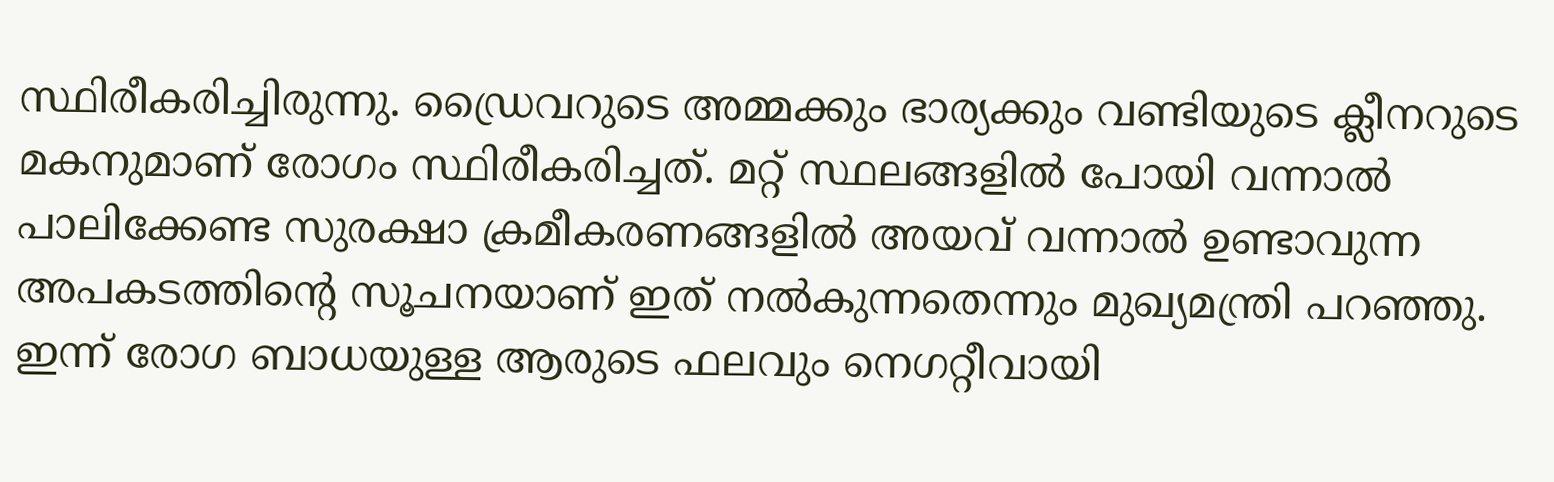സ്ഥിരീകരിച്ചിരുന്നു. ഡ്രൈവറുടെ അമ്മക്കും ഭാര്യക്കും വണ്ടിയുടെ ക്ലീനറുടെ മകനുമാണ് രോഗം സ്ഥിരീകരിച്ചത്. മറ്റ് സ്ഥലങ്ങളില്‍ പോയി വന്നാല്‍ പാലിക്കേണ്ട സുരക്ഷാ ക്രമീകരണങ്ങളില്‍ അയവ് വന്നാല്‍ ഉണ്ടാവുന്ന അപകടത്തിന്റെ സൂചനയാണ് ഇത് നല്‍കുന്നതെന്നും മുഖ്യമന്ത്രി പറഞ്ഞു. ഇന്ന് രോഗ ബാധയുള്ള ആരുടെ ഫലവും നെഗറ്റീവായി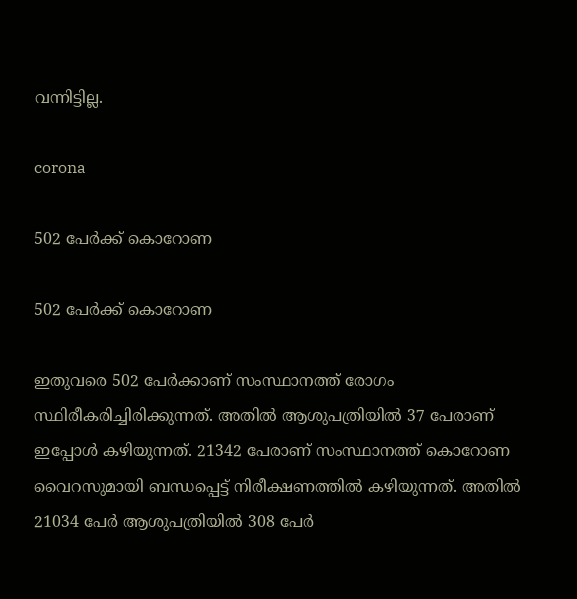വന്നിട്ടില്ല.

corona

502 പേര്‍ക്ക് കൊറോണ

502 പേര്‍ക്ക് കൊറോണ

ഇതുവരെ 502 പേര്‍ക്കാണ് സംസ്ഥാനത്ത് രോഗം സ്ഥിരീകരിച്ചിരിക്കുന്നത്. അതില്‍ ആശുപത്രിയില്‍ 37 പേരാണ് ഇപ്പോള്‍ കഴിയുന്നത്. 21342 പേരാണ് സംസ്ഥാനത്ത് കൊറോണ വൈറസുമായി ബന്ധപ്പെട്ട് നിരീക്ഷണത്തില്‍ കഴിയുന്നത്. അതില്‍ 21034 പേര്‍ ആശുപത്രിയില്‍ 308 പേര്‍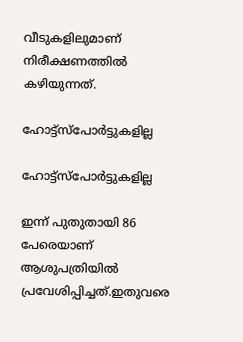വീടുകളിലുമാണ് നിരീക്ഷണത്തില്‍ കഴിയുന്നത്.

ഹോട്ട്സ്പോര്‍ട്ടുകളില്ല

ഹോട്ട്സ്പോര്‍ട്ടുകളില്ല

ഇന്ന് പുതുതായി 86 പേരെയാണ് ആശുപത്രിയില്‍ പ്രവേശിപ്പിച്ചത്.ഇതുവരെ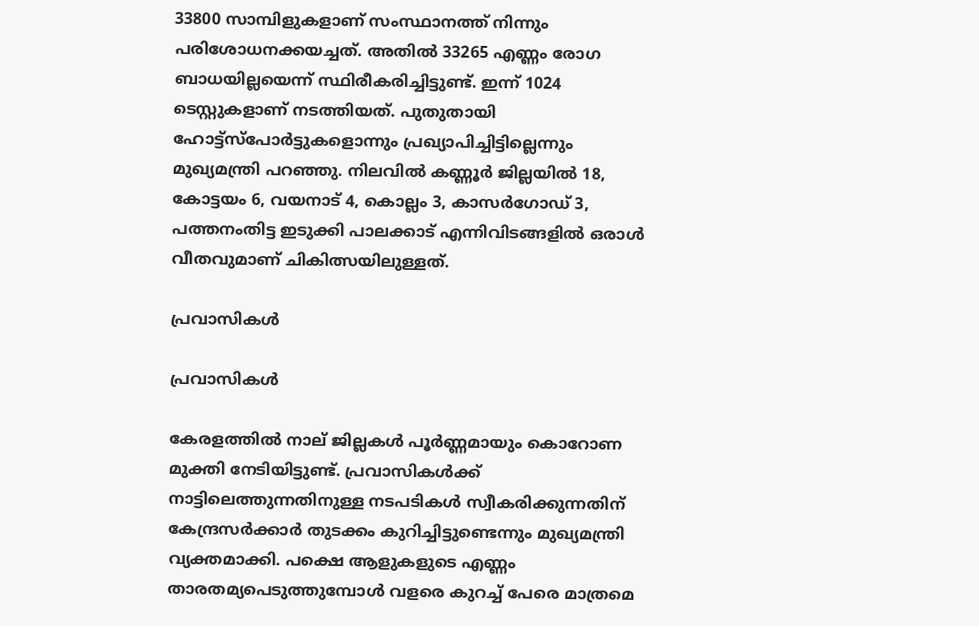33800 സാമ്പിളുകളാണ് സംസ്ഥാനത്ത് നിന്നും പരിശോധനക്കയച്ചത്. അതില്‍ 33265 എണ്ണം രോഗ ബാധയില്ലയെന്ന് സ്ഥിരീകരിച്ചിട്ടുണ്ട്. ഇന്ന് 1024 ടെസ്റ്റുകളാണ് നടത്തിയത്. പുതുതായി ഹോട്ട്സ്പോര്‍ട്ടുകളൊന്നും പ്രഖ്യാപിച്ചിട്ടില്ലെന്നും മുഖ്യമന്ത്രി പറഞ്ഞു. നിലവില്‍ കണ്ണൂര്‍ ജില്ലയില്‍ 18, കോട്ടയം 6, വയനാട് 4, കൊല്ലം 3, കാസര്‍ഗോഡ് 3, പത്തനംതിട്ട ഇടുക്കി പാലക്കാട് എന്നിവിടങ്ങളില്‍ ഒരാള്‍ വീതവുമാണ് ചികിത്സയിലുള്ളത്.

പ്രവാസികള്‍

പ്രവാസികള്‍

കേരളത്തില്‍ നാല് ജില്ലകള്‍ പൂര്‍ണ്ണമായും കൊറോണ മുക്തി നേടിയിട്ടുണ്ട്. പ്രവാസികള്‍ക്ക് നാട്ടിലെത്തുന്നതിനുള്ള നടപടികള്‍ സ്വീകരിക്കുന്നതിന് കേന്ദ്രസര്‍ക്കാര്‍ തുടക്കം കുറിച്ചിട്ടുണ്ടെന്നും മുഖ്യമന്ത്രി വ്യക്തമാക്കി. പക്ഷെ ആളുകളുടെ എണ്ണം താരതമ്യപെടുത്തുമ്പോള്‍ വളരെ കുറച്ച് പേരെ മാത്രമെ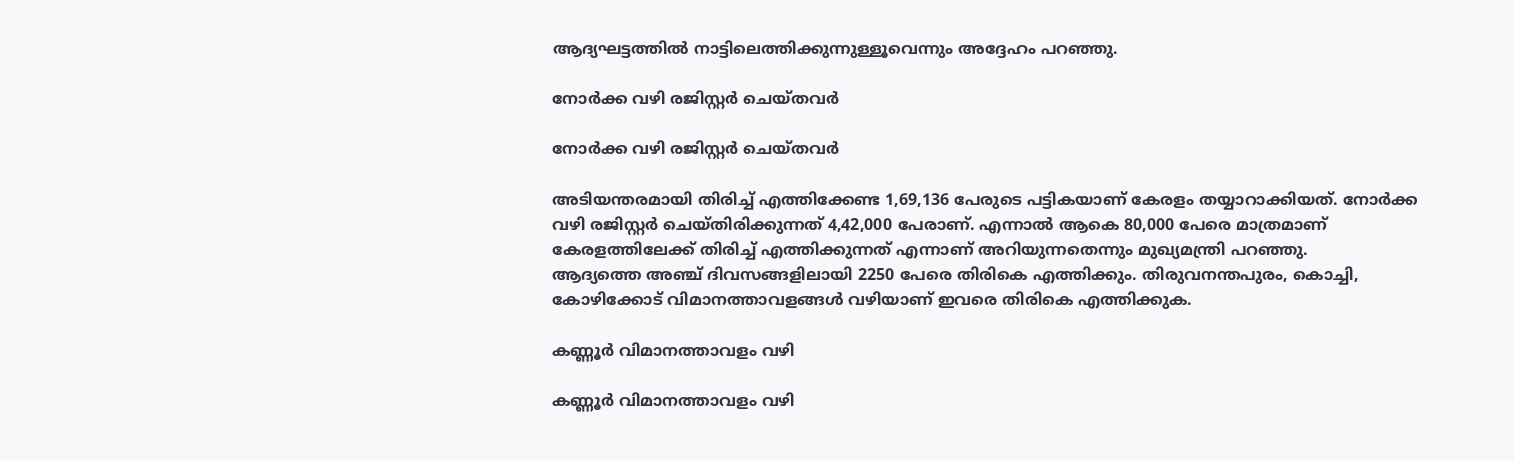ആദ്യഘട്ടത്തില്‍ നാട്ടിലെത്തിക്കുന്നുള്ളൂവെന്നും അദ്ദേഹം പറഞ്ഞു.

നോര്‍ക്ക വഴി രജിസ്റ്റര്‍ ചെയ്തവര്‍

നോര്‍ക്ക വഴി രജിസ്റ്റര്‍ ചെയ്തവര്‍

അടിയന്തരമായി തിരിച്ച് എത്തിക്കേണ്ട 1,69,136 പേരുടെ പട്ടികയാണ് കേരളം തയ്യാറാക്കിയത്. നോര്‍ക്ക വഴി രജിസ്റ്റര്‍ ചെയ്തിരിക്കുന്നത് 4,42,000 പേരാണ്. എന്നാല്‍ ആകെ 80,000 പേരെ മാത്രമാണ് കേരളത്തിലേക്ക് തിരിച്ച് എത്തിക്കുന്നത് എന്നാണ് അറിയുന്നതെന്നും മുഖ്യമന്ത്രി പറഞ്ഞു.
ആദ്യത്തെ അഞ്ച് ദിവസങ്ങളിലായി 2250 പേരെ തിരികെ എത്തിക്കും. തിരുവനന്തപുരം, കൊച്ചി, കോഴിക്കോട് വിമാനത്താവളങ്ങള്‍ വഴിയാണ് ഇവരെ തിരികെ എത്തിക്കുക.

കണ്ണൂര്‍ വിമാനത്താവളം വഴി

കണ്ണൂര്‍ വിമാനത്താവളം വഴി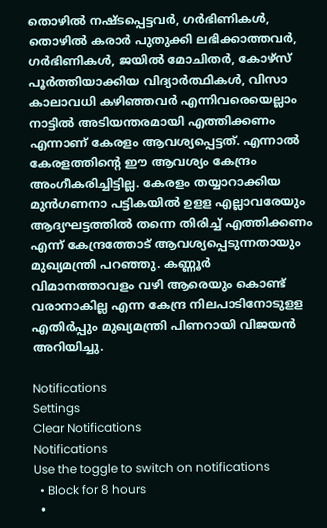തൊഴില്‍ നഷ്ടപ്പെട്ടവര്‍, ഗര്‍ഭിണികള്‍, തൊഴില്‍ കരാര്‍ പുതുക്കി ലഭിക്കാത്തവര്‍, ഗര്‍ഭിണികള്‍, ജയില്‍ മോചിതര്‍, കോഴ്സ് പൂര്‍ത്തിയാക്കിയ വിദ്യാര്‍ത്ഥികള്‍, വിസാ കാലാവധി കഴിഞ്ഞവര്‍ എന്നിവരെയെല്ലാം നാട്ടില്‍ അടിയന്തരമായി എത്തിക്കണം എന്നാണ് കേരളം ആവശ്യപ്പെട്ടത്. എന്നാല്‍ കേരളത്തിന്റെ ഈ ആവശ്യം കേന്ദ്രം അംഗീകരിച്ചിട്ടില്ല. കേരളം തയ്യാറാക്കിയ മുന്‍ഗണനാ പട്ടികയില്‍ ഉളള എല്ലാവരേയും ആദ്യഘട്ടത്തില്‍ തന്നെ തിരിച്ച് എത്തിക്കണം എന്ന് കേന്ദ്രത്തോട് ആവശ്യപ്പെടുന്നതായും മുഖ്യമന്ത്രി പറഞ്ഞു. കണ്ണൂര്‍ വിമാനത്താവളം വഴി ആരെയും കൊണ്ട് വരാനാകില്ല എന്ന കേന്ദ്ര നിലപാടിനോടുളള എതിര്‍പ്പും മുഖ്യമന്ത്രി പിണറായി വിജയന്‍ അറിയിച്ചു.

Notifications
Settings
Clear Notifications
Notifications
Use the toggle to switch on notifications
  • Block for 8 hours
  •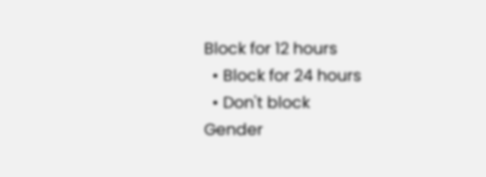Block for 12 hours
  • Block for 24 hours
  • Don't block
Gender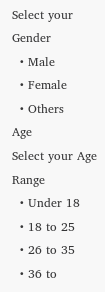Select your Gender
  • Male
  • Female
  • Others
Age
Select your Age Range
  • Under 18
  • 18 to 25
  • 26 to 35
  • 36 to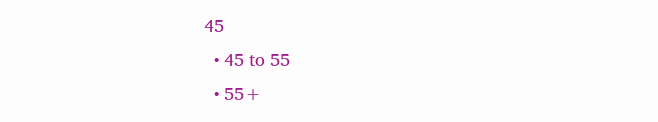45
  • 45 to 55
  • 55+